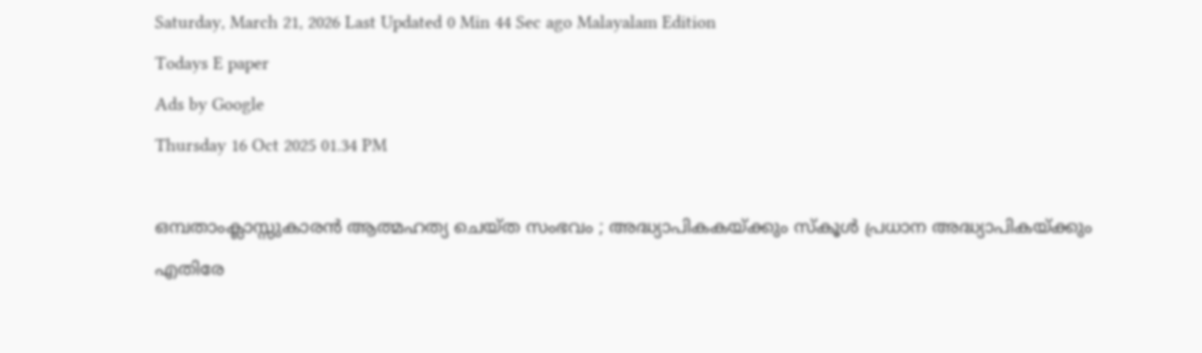Saturday, March 21, 2026 Last Updated 0 Min 44 Sec ago Malayalam Edition
Todays E paper
Ads by Google
Thursday 16 Oct 2025 01.34 PM

ഒമ്പതാംക്ലാസ്സുകാരന്‍ ആത്മഹത്യ ചെയ്ത സംഭവം ; അദ്ധ്യാപികകയ്ക്കും സ്‌കൂള്‍ പ്രധാന അദ്ധ്യാപികയ്ക്കും എതിരേ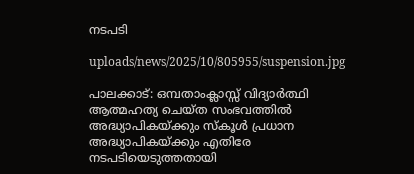നടപടി

uploads/news/2025/10/805955/suspension.jpg

പാലക്കാട്: ഒമ്പതാംക്ലാസ്സ് വിദ്യാര്‍ത്ഥി ആത്മഹത്യ ചെയ്ത സംഭവത്തില്‍ അദ്ധ്യാപികയ്ക്കും സ്‌കൂള്‍ പ്രധാന അദ്ധ്യാപികയ്ക്കും എതിരേ നടപടിയെടുത്തതായി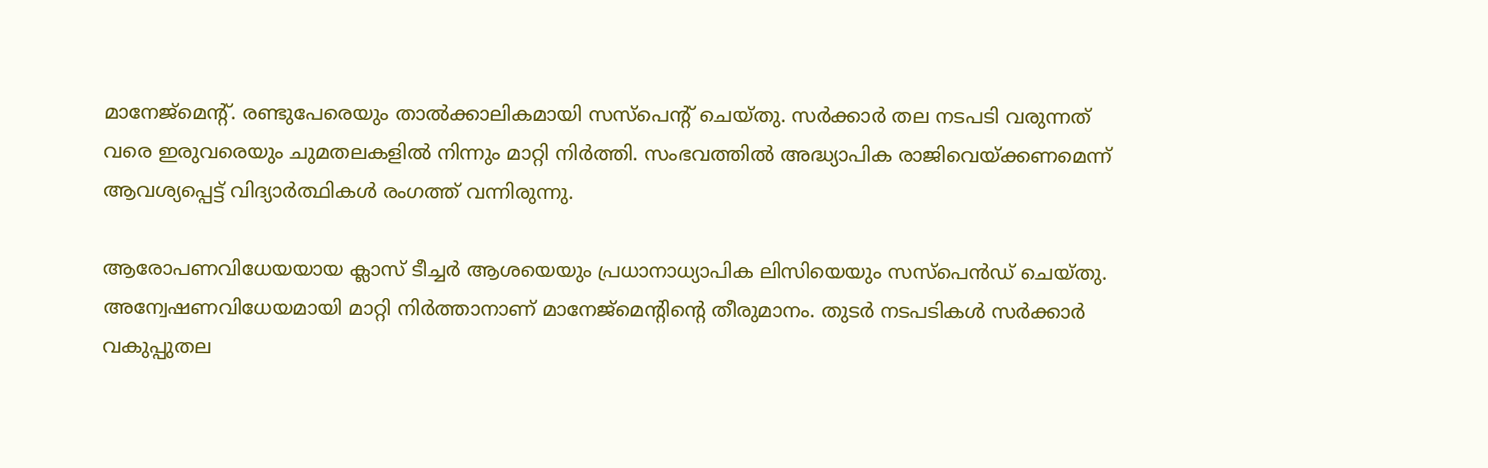മാനേജ്‌മെന്റ്. രണ്ടുപേരെയും താല്‍ക്കാലികമായി സസ്‌പെന്റ് ചെയ്തു. സര്‍ക്കാര്‍ തല നടപടി വരുന്നത് വരെ ഇരുവരെയും ചുമതലകളില്‍ നിന്നും മാറ്റി നിര്‍ത്തി. സംഭവത്തില്‍ അദ്ധ്യാപിക രാജിവെയ്ക്കണമെന്ന് ആവശ്യപ്പെട്ട് വിദ്യാര്‍ത്ഥികള്‍ രംഗത്ത് വന്നിരുന്നു.

ആരോപണവിധേയയായ ക്ലാസ് ടീച്ചര്‍ ആശയെയും പ്രധാനാധ്യാപിക ലിസിയെയും സസ്‌പെന്‍ഡ് ചെയ്തു. അന്വേഷണവിധേയമായി മാറ്റി നിര്‍ത്താനാണ് മാനേജ്‌മെന്റിന്റെ തീരുമാനം. തുടര്‍ നടപടികള്‍ സര്‍ക്കാര്‍ വകുപ്പുതല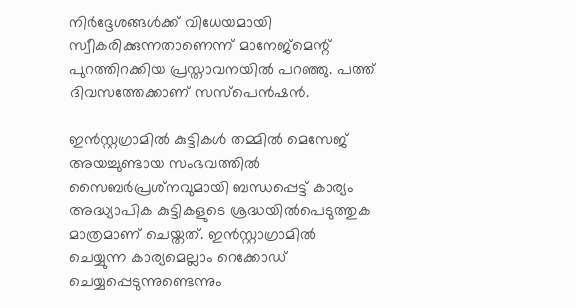നിര്‍ദ്ദേശങ്ങള്‍ക്ക് വിധേയമായി സ്വീകരിക്കുന്നതാണെന്ന് മാനേജ്‌മെന്റ് പുറത്തിറക്കിയ പ്രസ്താവനയില്‍ പറഞ്ഞു. പത്ത് ദിവസത്തേക്കാണ് സസ്‌പെന്‍ഷന്‍.

ഇന്‍സ്റ്റഗ്രാമില്‍ കുട്ടികള്‍ തമ്മില്‍ മെസേജ് അയച്ചുണ്ടായ സംഭവത്തില്‍ സൈബര്‍പ്രശ്‌നവുമായി ബന്ധപ്പെട്ട് കാര്യം അദ്ധ്യാപിക കുട്ടികളുടെ ശ്രദ്ധയില്‍പെടുത്തുക മാത്രമാണ് ചെയ്തത്. ഇന്‍സ്റ്റാഗ്രാമില്‍ ചെയ്യുന്ന കാര്യമെല്ലാം റെക്കോഡ് ചെയ്യപ്പെടുന്നുണ്ടെന്നും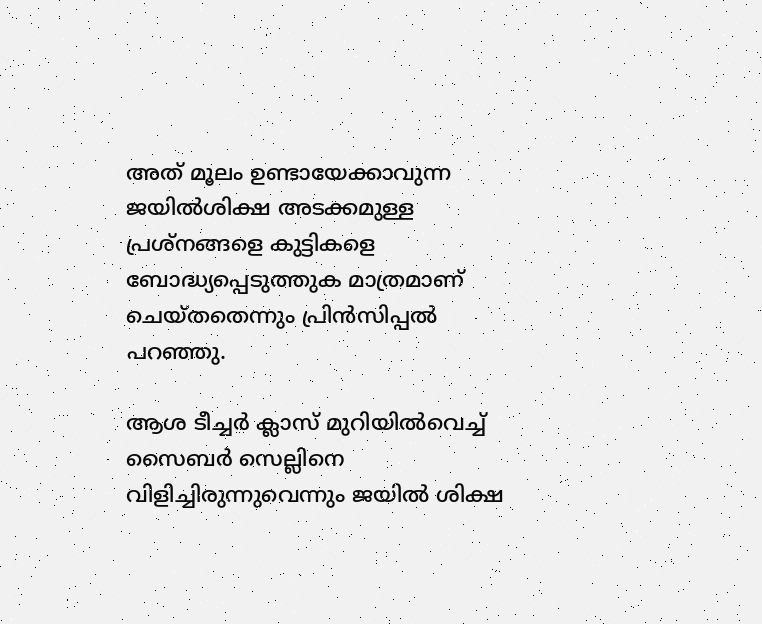അത് മൂലം ഉണ്ടായേക്കാവുന്ന ജയില്‍ശിക്ഷ അടക്കമുള്ള പ്രശ്‌നങ്ങളെ കുട്ടികളെ ബോദ്ധ്യപ്പെടുത്തുക മാത്രമാണ് ചെയ്തതെന്നും പ്രിന്‍സിപ്പല്‍ പറഞ്ഞു.

ആശ ടീച്ചര്‍ ക്ലാസ് മുറിയില്‍വെച്ച് സൈബര്‍ സെല്ലിനെ വിളിച്ചിരുന്നുവെന്നും ജയില്‍ ശിക്ഷ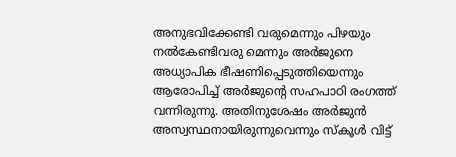അനുഭവിക്കേണ്ടി വരുമെന്നും പിഴയും നല്‍കേണ്ടിവരു മെന്നും അര്‍ജുനെ അധ്യാപിക ഭീഷണിപ്പെടുത്തിയെന്നും ആരോപിച്ച് അര്‍ജുന്റെ സഹപാഠി രംഗത്ത് വന്നിരുന്നു. അതിനുശേഷം അര്‍ജുന്‍ അസ്വസ്ഥനായിരുന്നുവെന്നും സ്‌കൂള്‍ വിട്ട്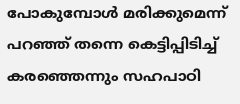പോകുമ്പോള്‍ മരിക്കുമെന്ന് പറഞ്ഞ് തന്നെ കെട്ടിപ്പിടിച്ച് കരഞ്ഞെന്നും സഹപാഠി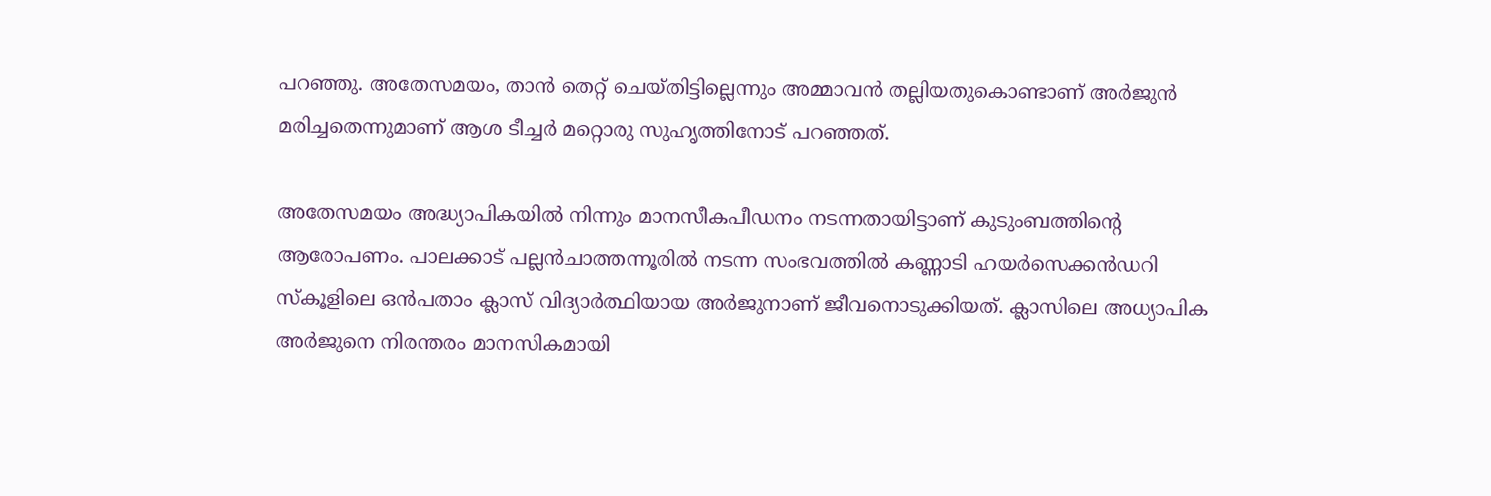പറഞ്ഞു. അതേസമയം, താന്‍ തെറ്റ് ചെയ്തിട്ടില്ലെന്നും അമ്മാവന്‍ തല്ലിയതുകൊണ്ടാണ് അര്‍ജുന്‍ മരിച്ചതെന്നുമാണ് ആശ ടീച്ചര്‍ മറ്റൊരു സുഹൃത്തിനോട് പറഞ്ഞത്.

അതേസമയം അദ്ധ്യാപികയില്‍ നിന്നും മാനസീകപീഡനം നടന്നതായിട്ടാണ് കുടുംബത്തിന്റെ ആരോപണം. പാലക്കാട് പല്ലന്‍ചാത്തന്നൂരില്‍ നടന്ന സംഭവത്തില്‍ കണ്ണാടി ഹയര്‍സെക്കന്‍ഡറി സ്‌കൂളിലെ ഒന്‍പതാം ക്ലാസ് വിദ്യാര്‍ത്ഥിയായ അര്‍ജുനാണ് ജീവനൊടുക്കിയത്. ക്ലാസിലെ അധ്യാപിക അര്‍ജുനെ നിരന്തരം മാനസികമായി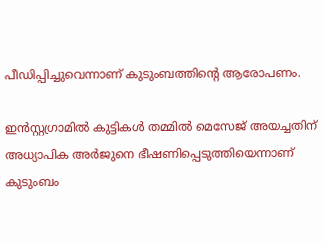പീഡിപ്പിച്ചുവെന്നാണ് കുടുംബത്തിന്റെ ആരോപണം.

ഇന്‍സ്റ്റഗ്രാമില്‍ കുട്ടികള്‍ തമ്മില്‍ മെസേജ് അയച്ചതിന് അധ്യാപിക അര്‍ജുനെ ഭീഷണിപ്പെടുത്തിയെന്നാണ് കുടുംബം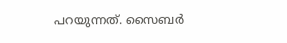പറയുന്നത്. സൈബര്‍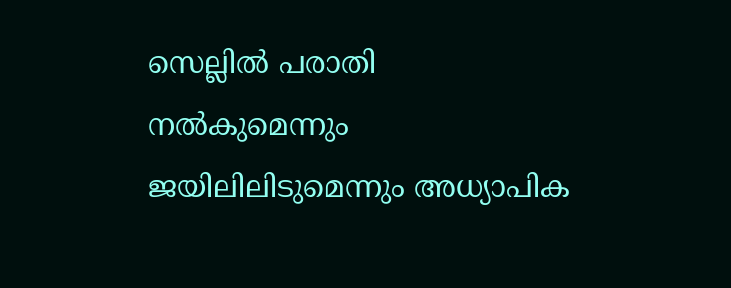സെല്ലില്‍ പരാതി നല്‍കുമെന്നും ജയിലിലിടുമെന്നും അധ്യാപിക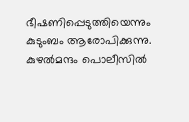ഭീഷണിപ്പെടുത്തിയെന്നും കുടുംബം ആരോപിക്കുന്നു. കുഴല്‍മന്ദം പൊലീസില്‍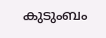കുടുംബം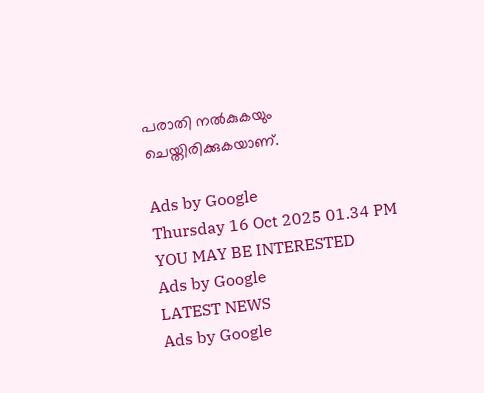പരാതി നല്‍കുകയും ചെയ്തിരിക്കുകയാണ്.

Ads by Google
Thursday 16 Oct 2025 01.34 PM
YOU MAY BE INTERESTED
Ads by Google
LATEST NEWS
Ads by Google